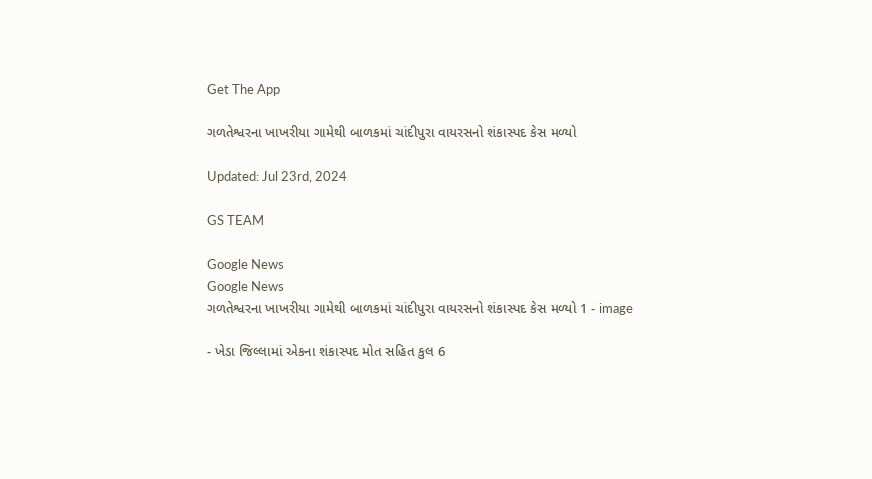Get The App

ગળતેશ્વરના ખાખરીયા ગામેથી બાળકમાં ચાંદીપુરા વાયરસનો શંકાસ્પદ કેસ મળ્યો

Updated: Jul 23rd, 2024

GS TEAM

Google News
Google News
ગળતેશ્વરના ખાખરીયા ગામેથી બાળકમાં ચાંદીપુરા વાયરસનો શંકાસ્પદ કેસ મળ્યો 1 - image

- ખેડા જિલ્લામાં એકના શંકાસ્પદ મોત સહિત કુલ 6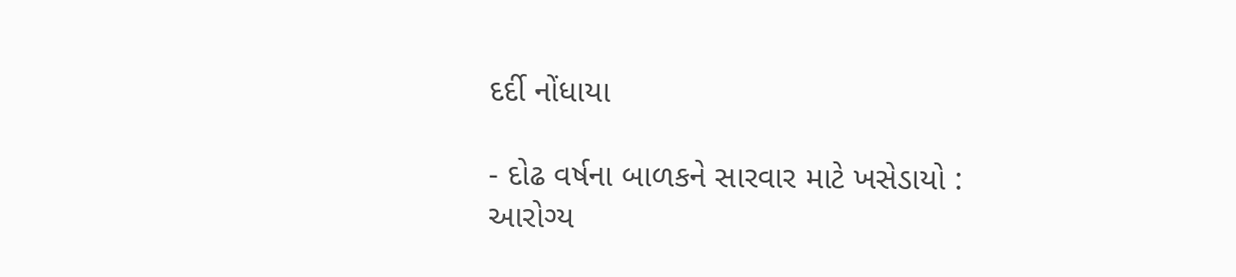દર્દી નોંધાયા

- દોઢ વર્ષના બાળકને સારવાર માટે ખસેડાયો : આરોગ્ય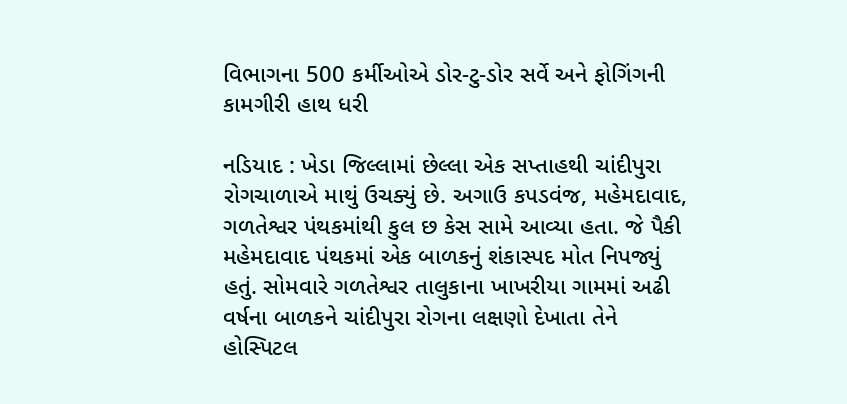વિભાગના 500 કર્મીઓએ ડોર-ટુ-ડોર સર્વે અને ફોગિંગની કામગીરી હાથ ધરી

નડિયાદ : ખેડા જિલ્લામાં છેલ્લા એક સપ્તાહથી ચાંદીપુરા રોગચાળાએ માથું ઉચક્યું છે. અગાઉ કપડવંજ, મહેમદાવાદ, ગળતેશ્વર પંથકમાંથી કુલ છ કેસ સામે આવ્યા હતા. જે પૈકી મહેમદાવાદ પંથકમાં એક બાળકનું શંકાસ્પદ મોત નિપજ્યું હતું. સોમવારે ગળતેશ્વર તાલુકાના ખાખરીયા ગામમાં અઢી વર્ષના બાળકને ચાંદીપુરા રોગના લક્ષણો દેખાતા તેને હોસ્પિટલ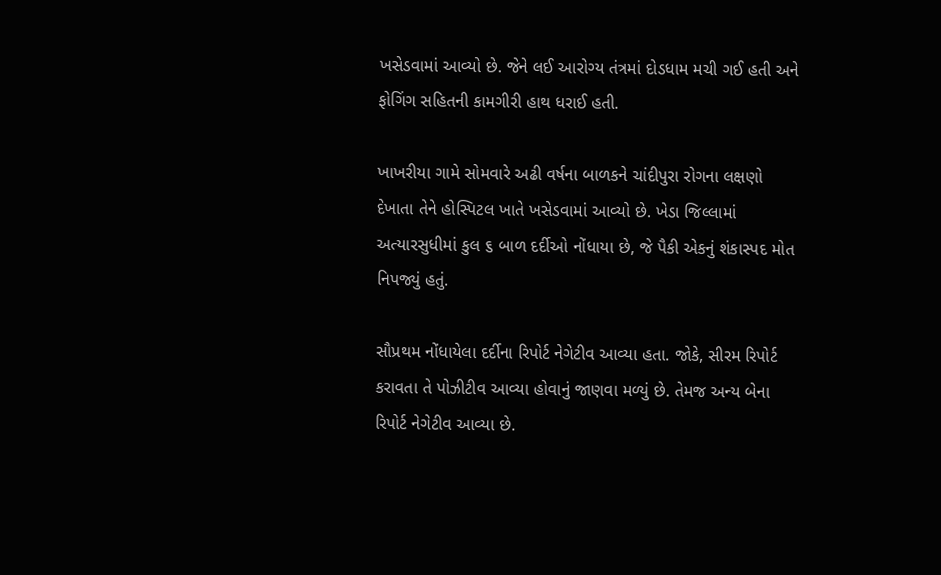ખસેડવામાં આવ્યો છે. જેને લઈ આરોગ્ય તંત્રમાં દોડધામ મચી ગઈ હતી અને ફોગિંગ સહિતની કામગીરી હાથ ધરાઈ હતી.

ખાખરીયા ગામે સોમવારે અઢી વર્ષના બાળકને ચાંદીપુરા રોગના લક્ષણો દેખાતા તેને હોસ્પિટલ ખાતે ખસેડવામાં આવ્યો છે. ખેડા જિલ્લામાં અત્યારસુધીમાં કુલ ૬ બાળ દર્દીઓ નોંધાયા છે, જે પૈકી એકનું શંકાસ્પદ મોત નિપજ્યું હતું.

સૌપ્રથમ નોંધાયેલા દર્દીના રિપોર્ટ નેગેટીવ આવ્યા હતા. જોકે, સીરમ રિપોર્ટ કરાવતા તે પોઝીટીવ આવ્યા હોવાનું જાણવા મળ્યું છે. તેમજ અન્ય બેના રિપોર્ટ નેગેટીવ આવ્યા છે.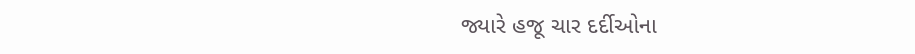જ્યારે હજૂ ચાર દર્દીઓના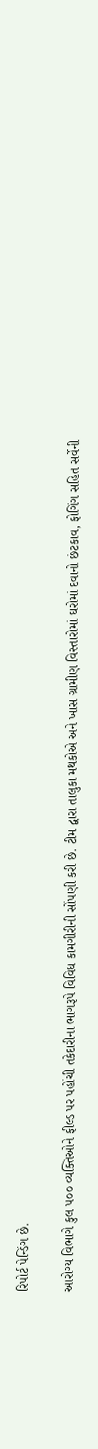રિપોર્ટ પેન્ડિંગ છે.

આરોગ્ય વિભાગે કુલ ૫૦૦ વ્યક્તિઓને ફીલ્ડ પર પહોંચી તકેદારીના ભાગરૂપે વિવિધ કામગીરીની સોંપણી કરી છે. ટીમ દ્વારા તાલુકા મથકોએ અને ખાસ ગ્રામીણ વિસ્તારોમાં ઘરોમાં દવાનો છંટકાવ, ફોગિંગ સહિત સર્વેની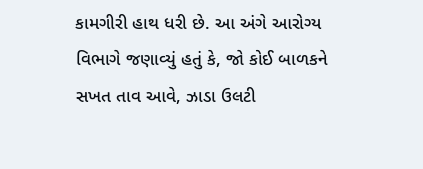કામગીરી હાથ ધરી છે. આ અંગે આરોગ્ય વિભાગે જણાવ્યું હતું કે, જો કોઈ બાળકને સખત તાવ આવે, ઝાડા ઉલટી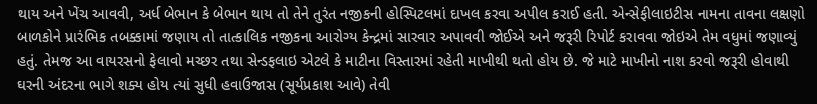થાય અને ખેંચ આવવી, અર્ધ બેભાન કે બેભાન થાય તો તેને તુરંત નજીકની હોસ્પિટલમાં દાખલ કરવા અપીલ કરાઈ હતી. એન્સેફીલાઇટીસ નામના તાવના લક્ષણો બાળકોને પ્રારંભિક તબક્કામાં જણાય તો તાત્કાલિક નજીકના આરોગ્ય કેન્દ્રમાં સારવાર અપાવવી જોઈએ અને જરૂરી રિપોર્ટ કરાવવા જોઇએ તેમ વધુમાં જણાવ્યું હતું. તેમજ આ વાયરસનો ફેલાવો મચ્છર તથા સેન્ડફલાઇ એટલે કે માટીના વિસ્તારમાં રહેતી માખીથી થતો હોય છે. જે માટે માખીનો નાશ કરવો જરૂરી હોવાથી ઘરની અંદરના ભાગે શક્ય હોય ત્યાં સુધી હવાઉજાસ (સૂર્યપ્રકાશ આવે) તેવી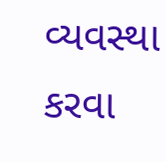વ્યવસ્થા કરવા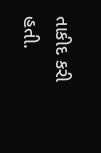તાકીદ કરી હતી.